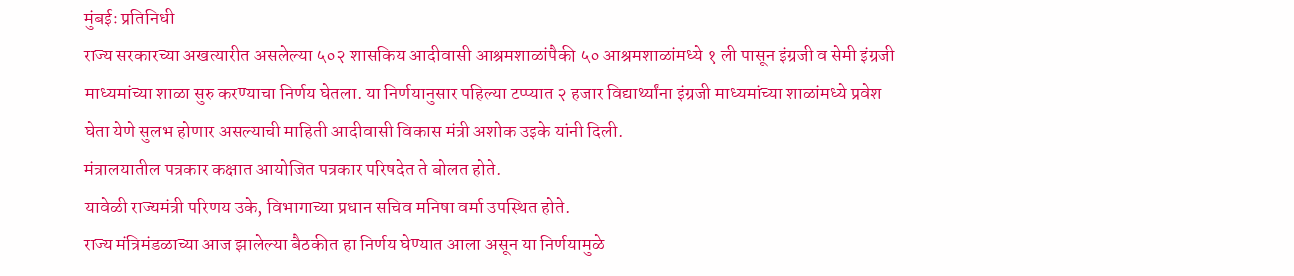मुंबईः प्रतिनिधी
राज्य सरकारच्या अखत्यारीत असलेल्या ५०२ शासकिय आदीवासी आश्रमशाळांपैकी ५० आश्रमशाळांमध्ये १ ली पासून इंग्रजी व सेमी इंग्रजी माध्यमांच्या शाळा सुरु करण्याचा निर्णय घेतला. या निर्णयानुसार पहिल्या टप्प्यात २ हजार विद्यार्थ्यांना इंग्रजी माध्यमांच्या शाळांमध्ये प्रवेश घेता येणे सुलभ होणार असल्याची माहिती आदीवासी विकास मंत्री अशोक उइके यांनी दिली.
मंत्रालयातील पत्रकार कक्षात आयोजित पत्रकार परिषदेत ते बोलत होते.
यावेळी राज्यमंत्री परिणय उके, विभागाच्या प्रधान सचिव मनिषा वर्मा उपस्थित होते.
राज्य मंत्रिमंडळाच्या आज झालेल्या बैठकीत हा निर्णय घेण्यात आला असून या निर्णयामुळे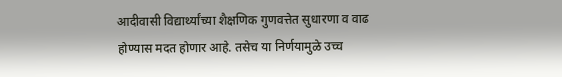आदीवासी विद्यार्थ्यांच्या शैक्षणिक गुणवत्तेत सुधारणा व वाढ होण्यास मदत होणार आहे. तसेच या निर्णयामुळे उच्च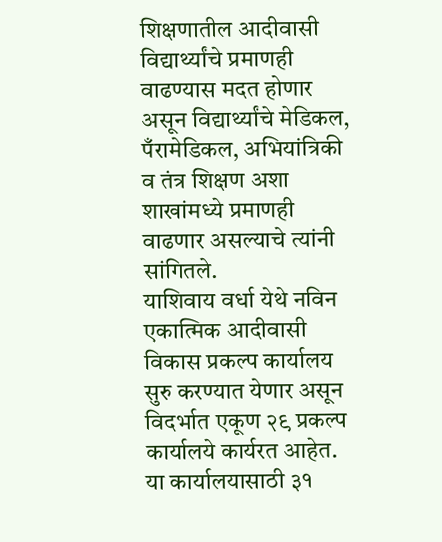शिक्षणातील आदीवासी विद्यार्थ्यांचे प्रमाणही वाढण्यास मदत होणार असून विद्यार्थ्यांचे मेडिकल, पँरामेडिकल, अभियांत्रिकी व तंत्र शिक्षण अशा शाखांमध्ये प्रमाणही वाढणार असल्याचे त्यांनी सांगितले.
याशिवाय वर्धा येथे नविन एकात्मिक आदीवासी विकास प्रकल्प कार्यालय सुरु करण्यात येणार असून विदर्भात एकूण २९ प्रकल्प कार्यालये कार्यरत आहेत. या कार्यालयासाठी ३१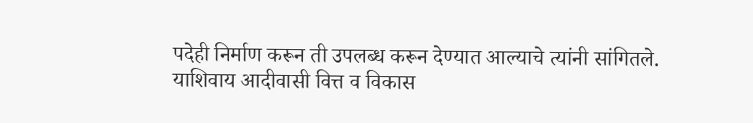पदेही निर्माण करून ती उपलब्ध करून देण्यात आल्याचे त्यांनी सांगितले.
याशिवाय आदीवासी वित्त व विकास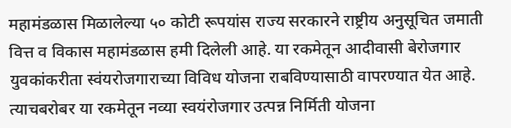महामंडळास मिळालेल्या ५० कोटी रूपयांस राज्य सरकारने राष्ट्रीय अनुसूचित जमाती वित्त व विकास महामंडळास हमी दिलेली आहे. या रकमेतून आदीवासी बेरोजगार युवकांकरीता स्वंयरोजगाराच्या विविध योजना राबविण्यासाठी वापरण्यात येत आहे. त्याचबरोबर या रकमेतून नव्या स्वयंरोजगार उत्पन्न निर्मिती योजना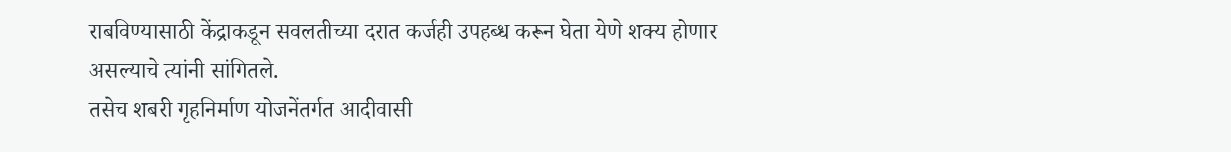राबविण्यासाठी केंद्राकडून सवलतीच्या दरात कर्जही उपहब्ध करून घेता येणे शक्य होणार असल्याचे त्यांनी सांगितले.
तसेच शबरी गृहनिर्माण योजनेंतर्गत आदीवासी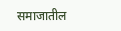समाजातील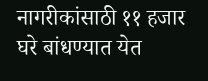नागरीकांसाठी ११ हजार घरे बांधण्यात येत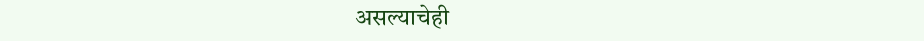असल्याचेही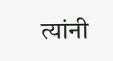त्यांनी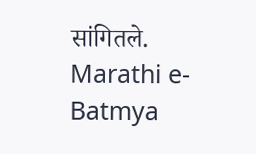सांगितले.
Marathi e-Batmya